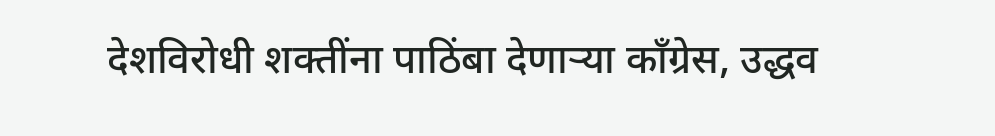देशविरोधी शक्तींना पाठिंबा देणाऱ्या काँग्रेस, उद्धव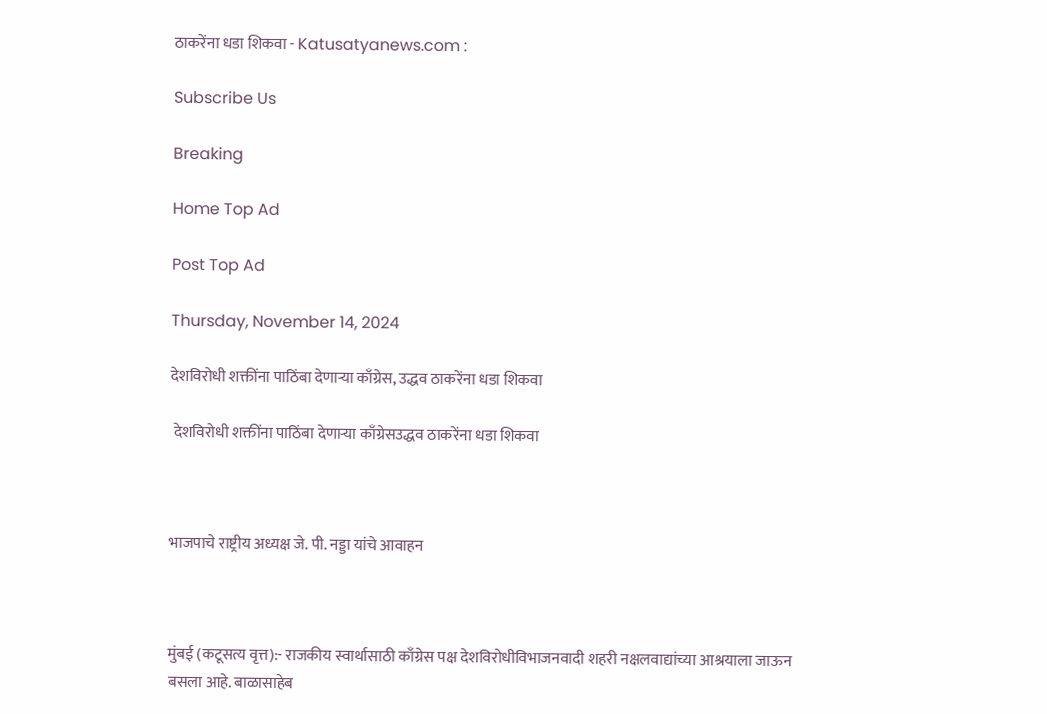ठाकरेंना धडा शिकवा - Katusatyanews.com :

Subscribe Us

Breaking

Home Top Ad

Post Top Ad

Thursday, November 14, 2024

देशविरोधी शक्तींना पाठिंबा देणाऱ्या काँग्रेस, उद्धव ठाकरेंना धडा शिकवा

 देशविरोधी शक्तींना पाठिंबा देणाऱ्या काँग्रेसउद्धव ठाकरेंना धडा शिकवा



भाजपाचे राष्ट्रीय अध्यक्ष जे. पी. नड्डा यांचे आवाहन



मुंबई (कटूसत्य वृत्त):- राजकीय स्वार्थासाठी काँग्रेस पक्ष देशविरोधीविभाजनवादी शहरी नक्षलवाद्यांच्या आश्रयाला जाऊन बसला आहे. बाळासाहेब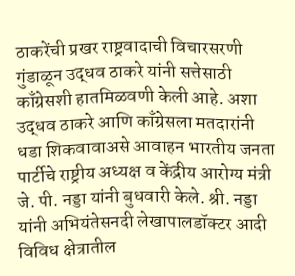ठाकरेंची प्रखर राष्ट्रवादाची विचारसरणी गुंडाळून उद्धव ठाकरे यांनी सत्तेसाठी काँग्रेसशी हातमिळवणी केली आहे. अशा उद्धव ठाकरे आणि काँग्रेसला मतदारांनी धडा शिकवावाअसे आवाहन भारतीय जनता पार्टीचे राष्ट्रीय अध्यक्ष व केंद्रीय आरोग्य मंत्री जे. पी. नड्डा यांनी बुधवारी केले. श्री. नड्डा यांनी अभियंतेसनदी लेखापालडॉक्टर आदी विविध क्षेत्रातील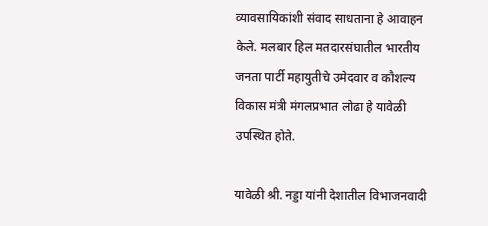व्यावसायिकांशी संवाद साधताना हे आवाहन केले. मलबार हिल मतदारसंघातील भारतीय जनता पार्टी महायुतीचे उमेदवार व कौशल्य विकास मंत्री मंगलप्रभात लोढा हे यावेळी उपस्थित होते.

यावेळी श्री. नड्डा यांनी देशातील विभाजनवादी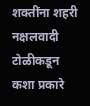शक्तींना शहरी नक्षलवादी टोळीकडून कशा प्रकारे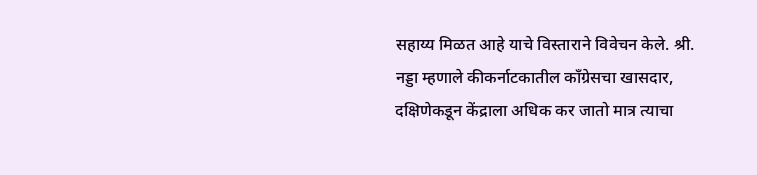सहाय्य मिळत आहे याचे विस्ताराने विवेचन केले. श्री. नड्डा म्हणाले कीकर्नाटकातील काँग्रेसचा खासदार, दक्षिणेकडून केंद्राला अधिक कर जातो मात्र त्याचा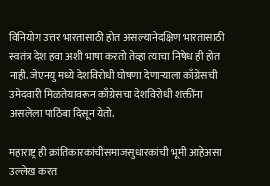विनियोग उत्तर भारतासाठी होत असल्यानेदक्षिण भारतासाठी स्वतंत्र देश हवा अशी भाषा करतो तेव्हा त्याचा निषेध ही होत नाही. जेएनयु मध्ये देशविरोधी घोषणा देणाऱ्याला काँग्रेसची उमेदवारी मिळतेयावरून काँग्रेसचा देशविरोधी शक्तींना असलेला पाठिंबा दिसून येतो.

महाराष्ट्र ही क्रांतिकारकांचीसमाजसुधारकांची भूमी आहेअसा उल्लेख करत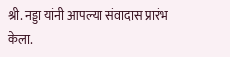श्री. नड्डा यांनी आपल्या संवादास प्रारंभ केला.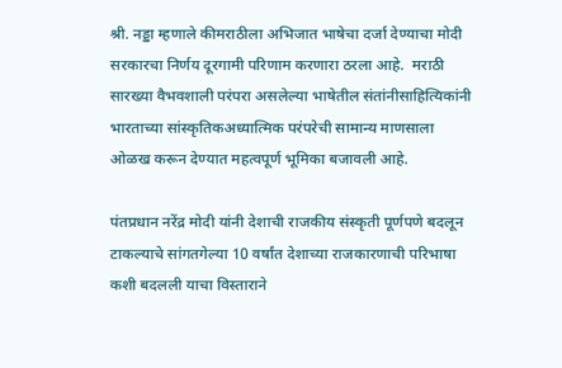श्री. नड्डा म्हणाले कीमराठीला अभिजात भाषेचा दर्जा देण्याचा मोदी सरकारचा निर्णय दूरगामी परिणाम करणारा ठरला आहे.  मराठी सारख्या वैभवशाली परंपरा असलेल्या भाषेतील संतांनीसाहित्यिकांनी भारताच्या सांस्कृतिकअध्यात्मिक परंपरेची सामान्य माणसाला ओळख करून देण्यात महत्वपूर्ण भूमिका बजावली आहे.

पंतप्रधान नरेंद्र मोदी यांनी देशाची राजकीय संस्कृती पूर्णपणे बदलून टाकल्याचे सांगतगेल्या 10 वर्षांत देशाच्या राजकारणाची परिभाषा कशी बदलली याचा विस्ताराने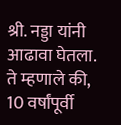श्री. नड्डा यांनी आढावा घेतला. ते म्हणाले की, 10 वर्षांपूर्वी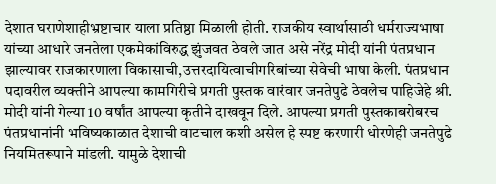देशात घराणेशाहीभ्रष्टाचार याला प्रतिष्ठा मिळाली होती. राजकीय स्वार्थासाठी धर्मराज्यभाषा यांच्या आधारे जनतेला एकमेकांविरुद्ध झुंजवत ठेवले जात असे नरेंद्र मोदी यांनी पंतप्रधान झाल्यावर राजकारणाला विकासाची,उत्तरदायित्वाचीगरिबांच्या सेवेची भाषा केली. पंतप्रधान पदावरील व्यक्तीने आपल्या कामगिरीचे प्रगती पुस्तक वारंवार जनतेपुढे ठेवलेच पाहिजेहे श्री. मोदी यांनी गेल्या 10 वर्षांत आपल्या कृतीने दाखवून दिले. आपल्या प्रगती पुस्तकाबरोबरच पंतप्रधानांनी भविष्यकाळात देशाची वाटचाल कशी असेल हे स्पष्ट करणारी धोरणेही जनतेपुढे नियमितरूपाने मांडली. यामुळे देशाची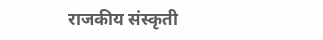राजकीय संस्कृती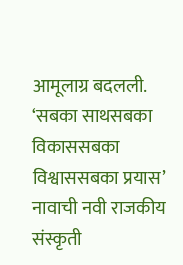आमूलाग्र बदलली. ‘सबका साथसबका विकाससबका विश्वाससबका प्रयास’ नावाची नवी राजकीय संस्कृती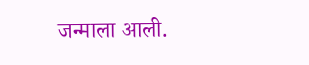जन्माला आली.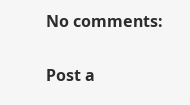No comments:

Post a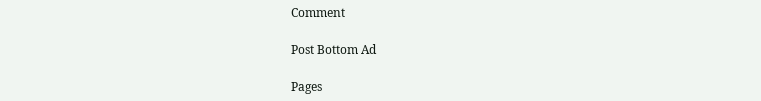Comment

Post Bottom Ad

Pages